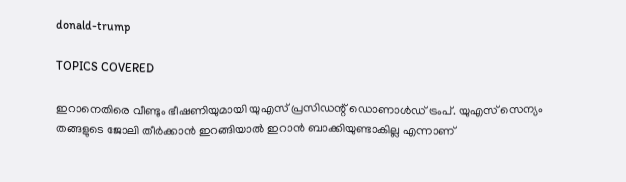donald-trump

TOPICS COVERED

ഇറാനെതിരെ വീണ്ടും ഭീഷണിയുമായി യുഎസ് പ്രസി‍ഡന്റ് ഡൊണാള്‍ഡ് ട്രംപ്. യുഎസ് സെന്യം തങ്ങളുടെ ജോലി തീര്‍ക്കാന്‍ ഇറങ്ങിയാല്‍ ഇറാന്‍ ബാക്കിയുണ്ടാകില്ല എന്നാണ്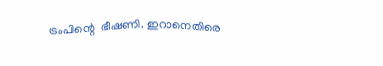ട്രംപിന്റെ  ഭീഷണി. ഇറാനെതിരെ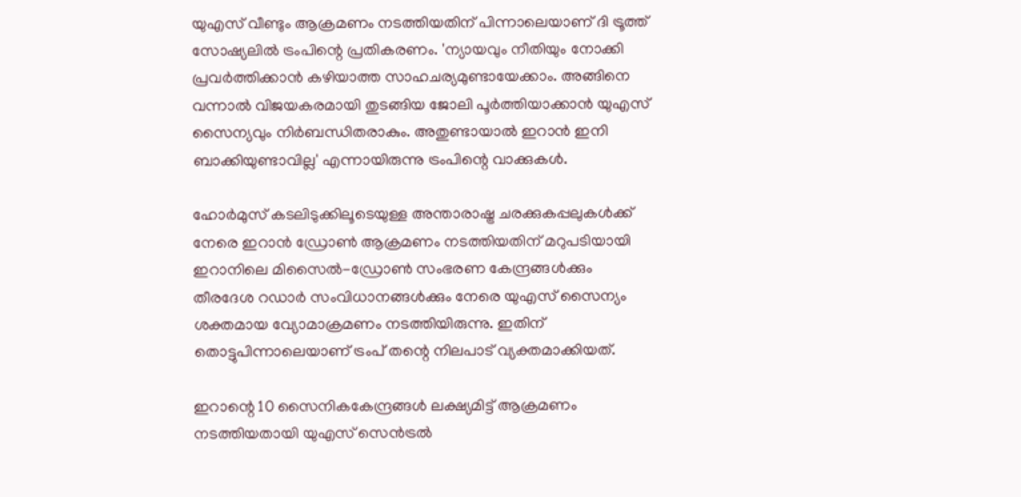യുഎസ് വീണ്ടും ആക്രമണം നടത്തിയതിന് പിന്നാലെയാണ് ദി ട്രൂത്ത് സോഷ്യലില്‍ ട്രംപിന്റെ പ്രതികരണം. 'ന്യായവും നീതിയും നോക്കി പ്രവർത്തിക്കാൻ കഴിയാത്ത സാഹചര്യമുണ്ടായേക്കാം. അങ്ങിനെ വന്നാല്‍ വിജയകരമായി തുടങ്ങിയ ജോലി പൂർത്തിയാക്കാൻ യുഎസ് സൈന്യവും നിർബന്ധിതരാകും. അതുണ്ടായാല്‍ ഇറാൻ ഇനി ബാക്കിയുണ്ടാവില്ല' എന്നായിരുന്നു ട്രംപിന്റെ വാക്കുകള്‍.

ഹോർമുസ് കടലിടുക്കിലൂടെയുള്ള അന്താരാഷ്ട്ര ചരക്കുകപ്പലുകൾക്ക് നേരെ ഇറാൻ ഡ്രോൺ ആക്രമണം നടത്തിയതിന് മറുപടിയായി ഇറാനിലെ മിസൈൽ-ഡ്രോൺ സംഭരണ കേന്ദ്രങ്ങൾക്കും തീരദേശ റഡാർ സംവിധാനങ്ങൾക്കും നേരെ യുഎസ് സൈന്യം ശക്തമായ വ്യോമാക്രമണം നടത്തിയിരുന്നു. ഇതിന് തൊട്ടുപിന്നാലെയാണ് ട്രംപ് തന്റെ നിലപാട് വ്യക്തമാക്കിയത്.

ഇറാന്റെ 10 സൈനികകേന്ദ്രങ്ങൾ ലക്ഷ്യമിട്ട് ആക്രമണം നടത്തിയതായി യുഎസ് സെൻട്രൽ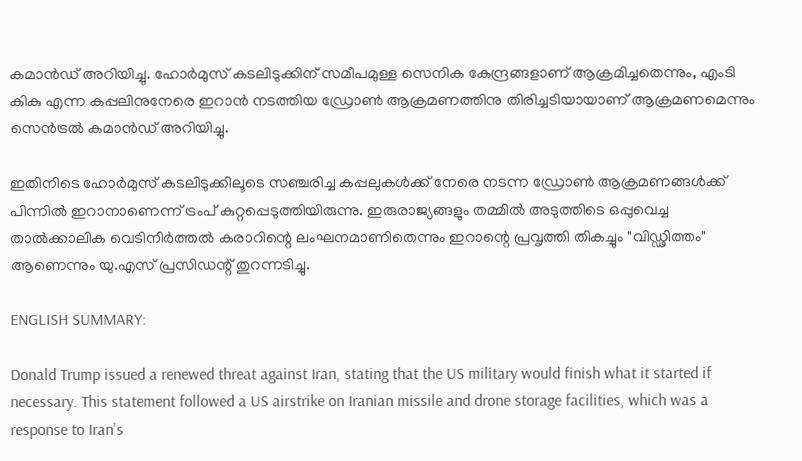കമാൻഡ് അറിയിച്ചു. ഹോര്‍മുസ് കടലിടുക്കിന് സമീപമുള്ള സെനിക കേന്ദ്രങ്ങളാണ് ആക്രമിച്ചതെന്നും, എംടി കികു എന്ന കപ്പലിനുനേരെ ഇറാൻ നടത്തിയ ഡ്രോൺ ആക്രമണത്തിനു തിരിച്ചടിയായാണ് ആക്രമണമെന്നും സെൻട്രൽ കമാൻഡ് അറിയിച്ചു.

ഇതിനിടെ ഹോർമുസ് കടലിടുക്കിലൂടെ സഞ്ചരിച്ച കപ്പലുകൾക്ക് നേരെ നടന്ന ഡ്രോൺ ആക്രമണങ്ങൾക്ക് പിന്നിൽ ഇറാനാണെന്ന് ട്രംപ് കുറ്റപ്പെടുത്തിയിരുന്നു. ഇരുരാജ്യങ്ങളും തമ്മിൽ അടുത്തിടെ ഒപ്പുവെച്ച താൽക്കാലിക വെടിനിർത്തൽ കരാറിന്റെ ലംഘനമാണിതെന്നും ഇറാന്റെ പ്രവൃത്തി തികച്ചും "വിഡ്ഢിത്തം" ആണെന്നും യു.എസ് പ്രസിഡന്റ് തുറന്നടിച്ചു.

ENGLISH SUMMARY:

Donald Trump issued a renewed threat against Iran, stating that the US military would finish what it started if necessary. This statement followed a US airstrike on Iranian missile and drone storage facilities, which was a response to Iran's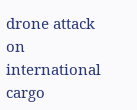drone attack on international cargo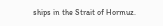ships in the Strait of Hormuz.